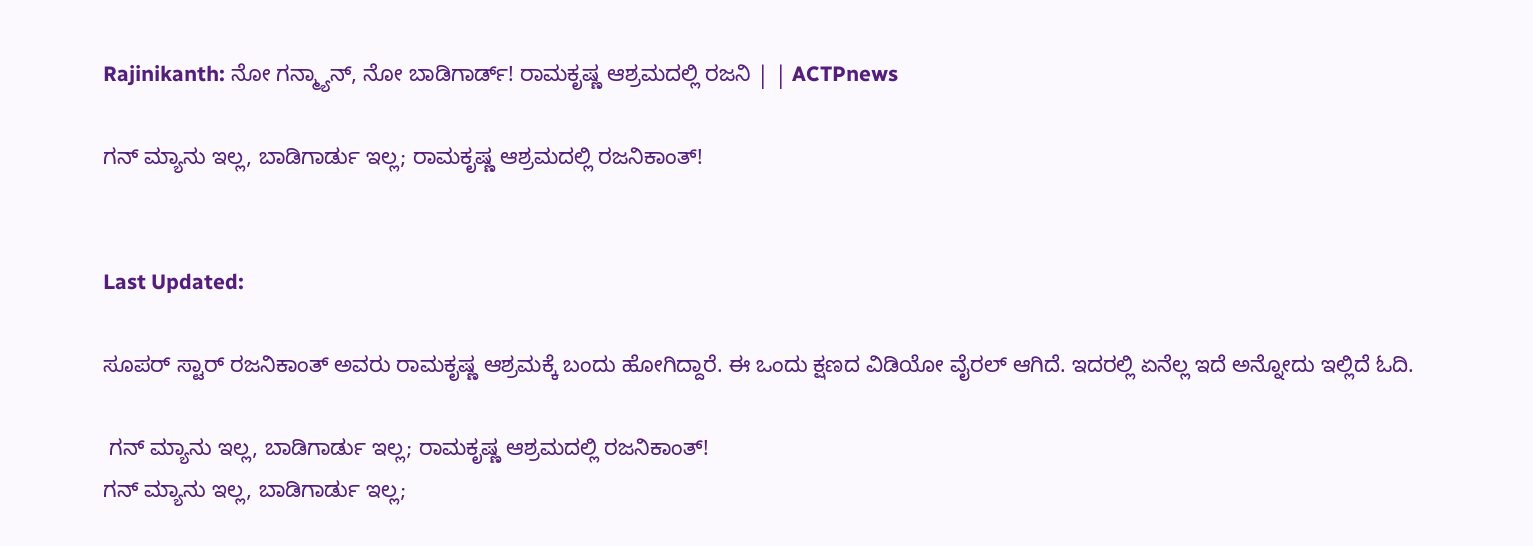Rajinikanth: ನೋ ಗನ್ಮ್ಯಾನ್, ನೋ ಬಾಡಿಗಾರ್ಡ್! ರಾಮಕೃಷ್ಣ ಆಶ್ರಮದಲ್ಲಿ ರಜನಿ | | ACTPnews

ಗನ್ ಮ್ಯಾನು ಇಲ್ಲ, ಬಾಡಿಗಾರ್ಡು ಇಲ್ಲ; ರಾಮಕೃಷ್ಣ ಆಶ್ರಮದಲ್ಲಿ ರಜನಿಕಾಂತ್!


Last Updated:

ಸೂಪರ್ ಸ್ಟಾರ್ ರಜನಿಕಾಂತ್ ಅವರು ರಾಮಕೃಷ್ಣ ಆಶ್ರಮಕ್ಕೆ ಬಂದು ಹೋಗಿದ್ದಾರೆ. ಈ ಒಂದು ಕ್ಷಣದ ವಿಡಿಯೋ ವೈರಲ್ ಆಗಿದೆ. ಇದರಲ್ಲಿ ಏನೆಲ್ಲ ಇದೆ ಅನ್ನೋದು ಇಲ್ಲಿದೆ ಓದಿ.

 ಗನ್ ಮ್ಯಾನು ಇಲ್ಲ, ಬಾಡಿಗಾರ್ಡು ಇಲ್ಲ; ರಾಮಕೃಷ್ಣ ಆಶ್ರಮದಲ್ಲಿ ರಜನಿಕಾಂತ್!
ಗನ್ ಮ್ಯಾನು ಇಲ್ಲ, ಬಾಡಿಗಾರ್ಡು ಇಲ್ಲ;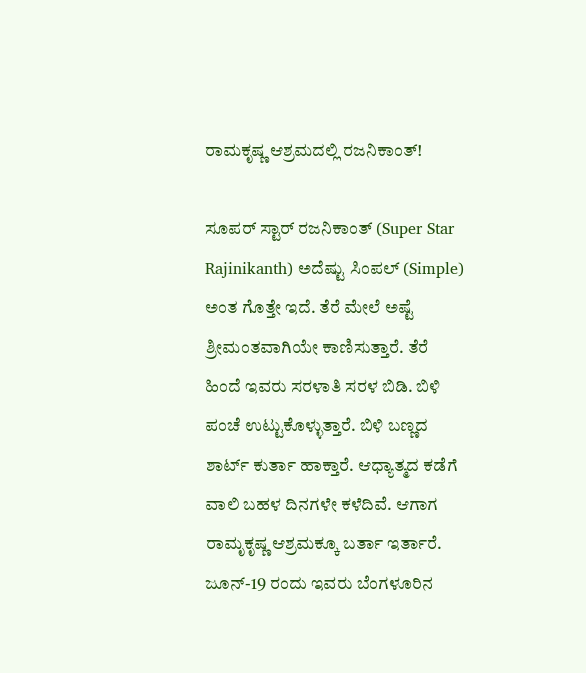ರಾಮಕೃಷ್ಣ ಆಶ್ರಮದಲ್ಲಿ ರಜನಿಕಾಂತ್!

ಸೂಪರ್ ಸ್ಟಾರ್ ರಜನಿಕಾಂತ್ (Super Star Rajinikanth) ಅದೆಷ್ಟು ಸಿಂಪಲ್ (Simple) ಅಂತ ಗೊತ್ತೇ ಇದೆ. ತೆರೆ ಮೇಲೆ ಅಷ್ಟೆ ಶ್ರೀಮಂತವಾಗಿಯೇ ಕಾಣಿಸುತ್ತಾರೆ. ತೆರೆ ಹಿಂದೆ ಇವರು ಸರಳಾತಿ ಸರಳ ಬಿಡಿ. ಬಿಳಿ ಪಂಚೆ ಉಟ್ಟುಕೊಳ್ಳುತ್ತಾರೆ. ಬಿಳಿ ಬಣ್ಣದ ಶಾರ್ಟ್ ಕುರ್ತಾ ಹಾಕ್ತಾರೆ. ಆಧ್ಯಾತ್ಮದ ಕಡೆಗೆ ವಾಲಿ ಬಹಳ ದಿನಗಳೇ ಕಳೆದಿವೆ. ಆಗಾಗ ರಾಮೃಕೃಷ್ಣ ಆಶ್ರಮಕ್ಕೂ ಬರ್ತಾ ಇರ್ತಾರೆ. ಜೂನ್-19 ರಂದು ಇವರು ಬೆಂಗಳೂರಿನ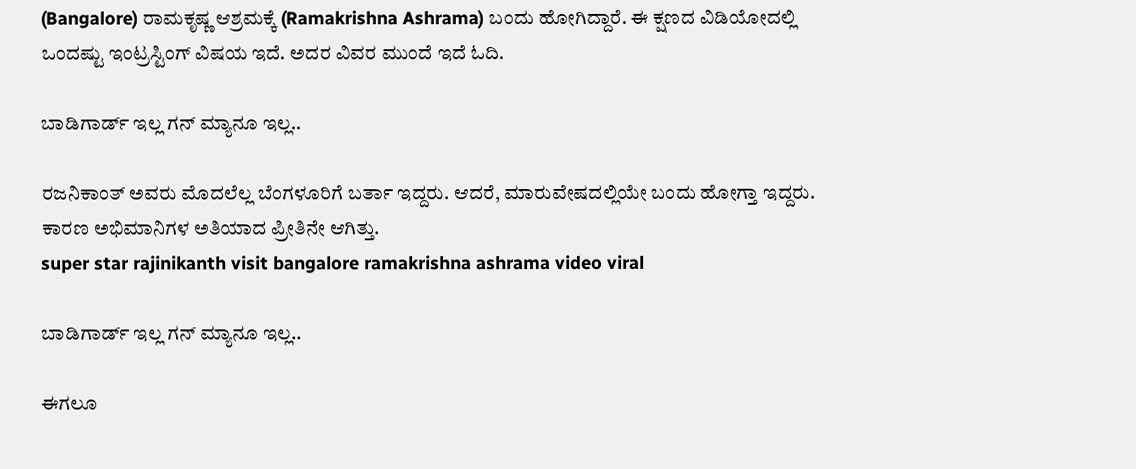(Bangalore) ರಾಮಕೃಷ್ಣ ಆಶ್ರಮಕ್ಕೆ (Ramakrishna Ashrama) ಬಂದು ಹೋಗಿದ್ದಾರೆ. ಈ ಕ್ಷಣದ ವಿಡಿಯೋದಲ್ಲಿ ಒಂದಷ್ಟು ಇಂಟ್ರಸ್ಟಿಂಗ್ ವಿಷಯ ಇದೆ. ಅದರ ವಿವರ ಮುಂದೆ ಇದೆ ಓದಿ.

ಬಾಡಿಗಾರ್ಡ್ ಇಲ್ಲ ಗನ್ ಮ್ಯಾನೂ ಇಲ್ಲ..

ರಜನಿಕಾಂತ್ ಅವರು ಮೊದಲೆಲ್ಲ ಬೆಂಗಳೂರಿಗೆ ಬರ್ತಾ ಇದ್ದರು. ಆದರೆ, ಮಾರುವೇಷದಲ್ಲಿಯೇ ಬಂದು ಹೋಗ್ತಾ ಇದ್ದರು. ಕಾರಣ ಅಭಿಮಾನಿಗಳ ಅತಿಯಾದ ಪ್ರೀತಿನೇ ಆಗಿತ್ತು.
super star rajinikanth visit bangalore ramakrishna ashrama video viral

ಬಾಡಿಗಾರ್ಡ್ ಇಲ್ಲ ಗನ್ ಮ್ಯಾನೂ ಇಲ್ಲ..

ಈಗಲೂ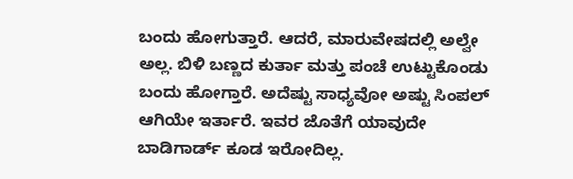ಬಂದು ಹೋಗುತ್ತಾರೆ. ಆದರೆ, ಮಾರುವೇಷದಲ್ಲಿ ಅಲ್ವೇ ಅಲ್ಲ. ಬಿಳಿ ಬಣ್ಣದ ಕುರ್ತಾ ಮತ್ತು ಪಂಚೆ ಉಟ್ಟುಕೊಂಡು ಬಂದು ಹೋಗ್ತಾರೆ. ಅದೆಷ್ಟು ಸಾಧ್ಯವೋ ಅಷ್ಟು ಸಿಂಪಲ್ ಆಗಿಯೇ ಇರ್ತಾರೆ. ಇವರ ಜೊತೆಗೆ ಯಾವುದೇ ಬಾಡಿಗಾರ್ಡ್ ಕೂಡ ಇರೋದಿಲ್ಲ.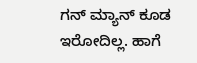ಗನ್ ಮ್ಯಾನ್ ಕೂಡ ಇರೋದಿಲ್ಲ. ಹಾಗೆ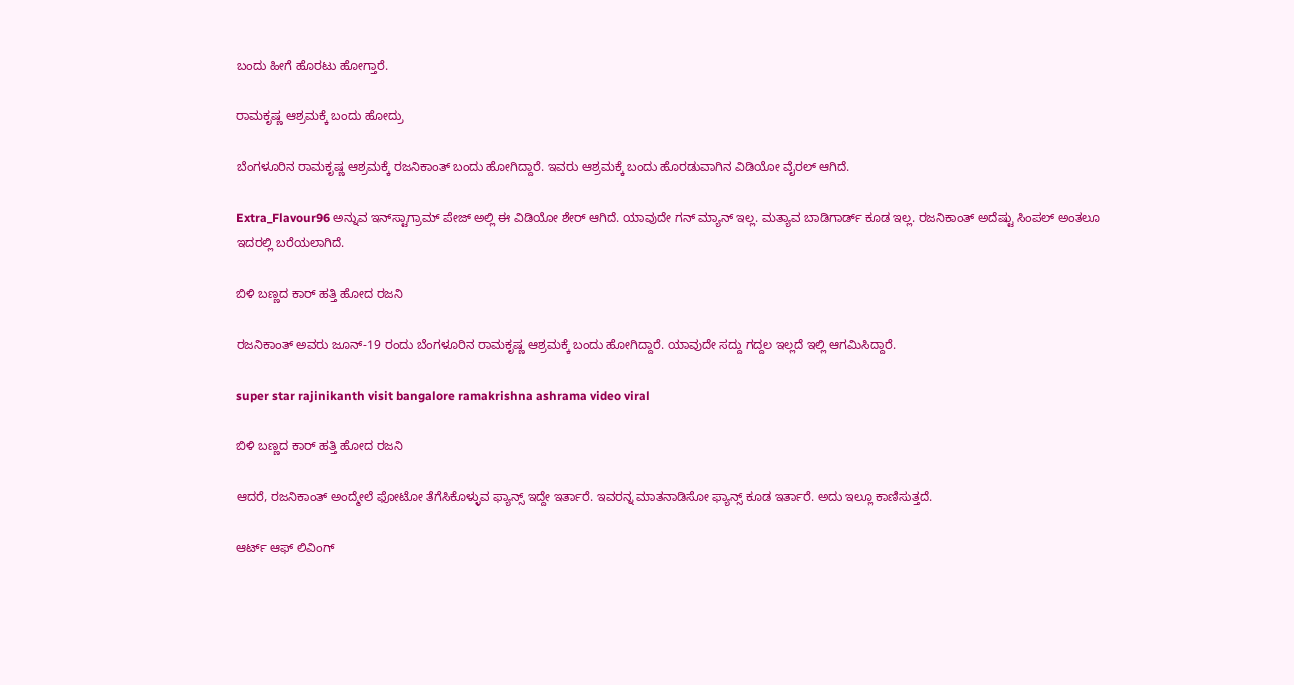ಬಂದು ಹೀಗೆ ಹೊರಟು ಹೋಗ್ತಾರೆ.

ರಾಮಕೃಷ್ಣ ಆಶ್ರಮಕ್ಕೆ ಬಂದು ಹೋದ್ರು

ಬೆಂಗಳೂರಿನ ರಾಮಕೃಷ್ಣ ಆಶ್ರಮಕ್ಕೆ ರಜನಿಕಾಂತ್ ಬಂದು ಹೋಗಿದ್ದಾರೆ. ಇವರು ಆಶ್ರಮಕ್ಕೆ ಬಂದು ಹೊರಡುವಾಗಿನ ವಿಡಿಯೋ ವೈರಲ್ ಆಗಿದೆ.

Extra_Flavour96 ಅನ್ನುವ ಇನ್‌ಸ್ಟಾಗ್ರಾಮ್ ಪೇಜ್ ಅಲ್ಲಿ ಈ ವಿಡಿಯೋ ಶೇರ್ ಆಗಿದೆ. ಯಾವುದೇ ಗನ್ ಮ್ಯಾನ್ ಇಲ್ಲ. ಮತ್ಯಾವ ಬಾಡಿಗಾರ್ಡ್ ಕೂಡ ಇಲ್ಲ. ರಜನಿಕಾಂತ್ ಅದೆಷ್ಟು ಸಿಂಪಲ್ ಅಂತಲೂ ಇದರಲ್ಲಿ ಬರೆಯಲಾಗಿದೆ.

ಬಿಳಿ ಬಣ್ಣದ ಕಾರ್ ಹತ್ತಿ ಹೋದ ರಜನಿ

ರಜನಿಕಾಂತ್ ಅವರು ಜೂನ್-19 ರಂದು ಬೆಂಗಳೂರಿನ ರಾಮಕೃಷ್ಣ ಆಶ್ರಮಕ್ಕೆ ಬಂದು ಹೋಗಿದ್ದಾರೆ. ಯಾವುದೇ ಸದ್ದು ಗದ್ದಲ ಇಲ್ಲದೆ ಇಲ್ಲಿ ಆಗಮಿಸಿದ್ದಾರೆ.

super star rajinikanth visit bangalore ramakrishna ashrama video viral

ಬಿಳಿ ಬಣ್ಣದ ಕಾರ್ ಹತ್ತಿ ಹೋದ ರಜನಿ

ಆದರೆ, ರಜನಿಕಾಂತ್ ಅಂದ್ಮೇಲೆ ಫೋಟೋ ತೆಗೆಸಿಕೊಳ್ಳುವ ಫ್ಯಾನ್ಸ್ ಇದ್ದೇ ಇರ್ತಾರೆ. ಇವರನ್ನ ಮಾತನಾಡಿಸೋ ಫ್ಯಾನ್ಸ್ ಕೂಡ ಇರ್ತಾರೆ. ಅದು ಇಲ್ಲೂ ಕಾಣಿಸುತ್ತದೆ.

ಆರ್ಟ್ ಆಫ್ ಲಿವಿಂಗ್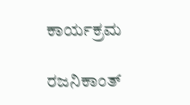ಕಾರ್ಯಕ್ರಮ

ರಜನಿಕಾಂತ್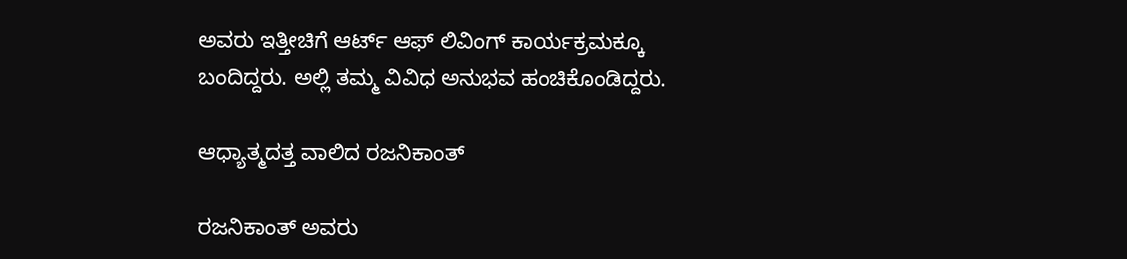ಅವರು ಇತ್ತೀಚಿಗೆ ಆರ್ಟ್‌ ಆಫ್ ಲಿವಿಂಗ್ ಕಾರ್ಯಕ್ರಮಕ್ಕೂ ಬಂದಿದ್ದರು. ಅಲ್ಲಿ ತಮ್ಮ ವಿವಿಧ ಅನುಭವ ಹಂಚಿಕೊಂಡಿದ್ದರು.

ಆಧ್ಯಾತ್ಮದತ್ತ ವಾಲಿದ ರಜನಿಕಾಂತ್

ರಜನಿಕಾಂತ್ ಅವರು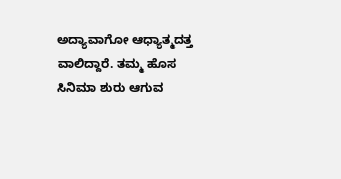ಅದ್ಯಾವಾಗೋ ಆಧ್ಯಾತ್ಮದತ್ತ ವಾಲಿದ್ದಾರೆ. ತಮ್ಮ ಹೊಸ ಸಿನಿಮಾ ಶುರು ಆಗುವ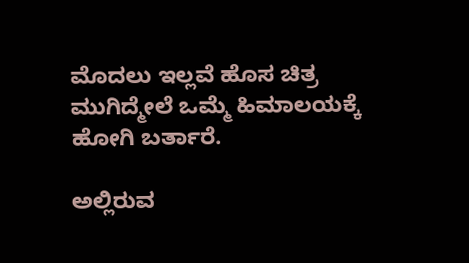ಮೊದಲು ಇಲ್ಲವೆ ಹೊಸ ಚಿತ್ರ ಮುಗಿದ್ಮೇಲೆ ಒಮ್ಮೆ ಹಿಮಾಲಯಕ್ಕೆ ಹೋಗಿ ಬರ್ತಾರೆ.

ಅಲ್ಲಿರುವ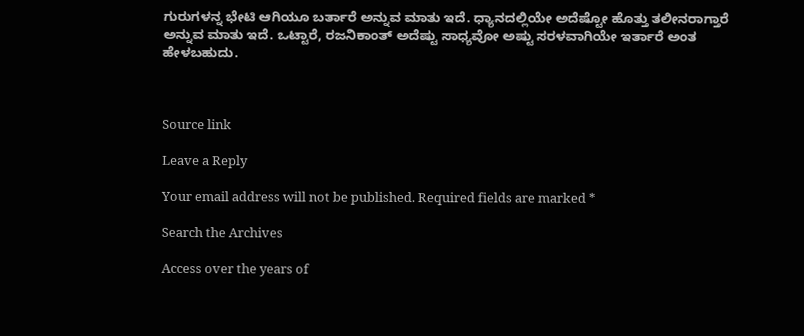ಗುರುಗಳನ್ನ ಭೇಟಿ ಆಗಿಯೂ ಬರ್ತಾರೆ ಅನ್ನುವ ಮಾತು ಇದೆ. ಧ್ಯಾನದಲ್ಲಿಯೇ ಅದೆಷ್ಟೋ ಹೊತ್ತು ತಲೀನರಾಗ್ತಾರೆ ಅನ್ನುವ ಮಾತು ಇದೆ. ಒಟ್ಟಾರೆ, ರಜನಿಕಾಂತ್ ಅದೆಷ್ಟು ಸಾಧ್ಯವೋ ಅಷ್ಟು ಸರಳವಾಗಿಯೇ ಇರ್ತಾರೆ ಅಂತ ಹೇಳಬಹುದು.



Source link

Leave a Reply

Your email address will not be published. Required fields are marked *

Search the Archives

Access over the years of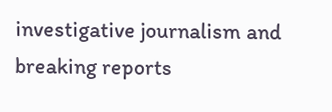investigative journalism and breaking reports